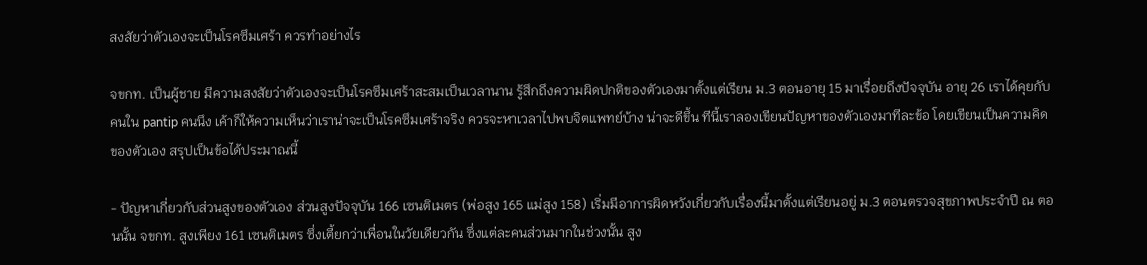สงสัยว่าตัวเองจะเป็นโรคซึมเศร้า ควรทำอย่างไร

จขกท. เป็นผู้ชาย มีความสงสัยว่าตัวเองจะเป็นโรคซึมเศร้าสะสมเป็นเวลานาน รู้สึกถึงความผิดปกติของตัวเองมาตั้งแต่เรียน ม.3 ตอนอายุ 15 มาเรื่อยถึงปัจจุบัน อายุ 26 เราได้คุยกับคนใน pantip คนนึง เค้าก็ให้ความเห็นว่าเราน่าจะเป็นโรคซึมเศร้าจริง ควรจะหาเวลาไปพบจิตแพทย์บ้าง น่าจะดีขึ้น ทีนี้เราลองเขียนปัญหาของตัวเองมาทีละข้อ โดยเขียนเป็นความคิดของตัวเอง สรุปเป็นข้อได้ประมาณนี้

- ปัญหาเกี่ยวกับส่วนสูงของตัวเอง ส่วนสูงปัจจุบัน 166 เซนติเมตร (พ่อสูง 165 แม่สูง 158) เริ่มมีอาการผิดหวังเกี่ยวกับเรื่องนี้มาตั้งแต่เรียนอยู่ ม.3 ตอนตรวจสุขภาพประจำปี ณ ตอนนั้น จขกท. สูงเพียง 161 เซนติเมตร ซึ่งเตี้ยกว่าเพื่อนในวัยเดียวกัน ซึ่งแต่ละคนส่วนมากในช่วงนั้น สูง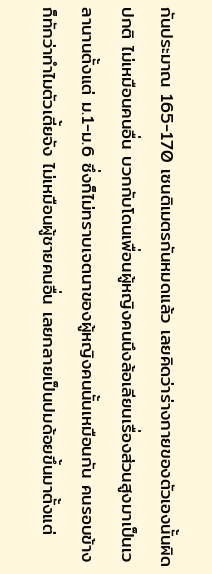กันประมาณ 165-170 เซนติเมตรกันหมดแล้ว เลยคิดว่าร่างกายของตัวเองนั้นผิดปกติ ไม่เหมือนคนอื่น บวกกับโดนเพื่อนผู้หญิงคนนึงล้อเลียนเรื่องส่วนสูงมาเป็นเวลานานตั้งแต่ ม.1-ม.6 ซึ่งก็ไม่ทราบเจตนาของผู้หญิงคนนั้นเหมือนกัน คนรอบข้างก็ทักว่าทำไมตัวเตี้ยจัง ไม่เหมือนผู้ชายคนอื่น เลยกลายเป็นปมด้อยขึ้นมาตั้งแต่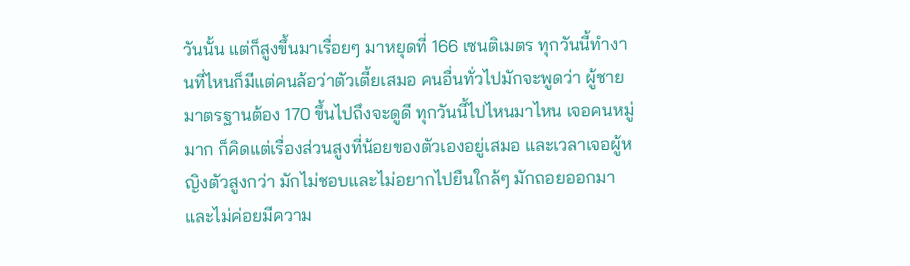วันนั้น แต่ก็สูงขึ้นมาเรื่อยๆ มาหยุดที่ 166 เซนติเมตร ทุกวันนี้ทำงานที่ไหนก็มีแต่คนล้อว่าตัวเตี้ยเสมอ คนอื่นทั่วไปมักจะพูดว่า ผู้ชายมาตรฐานต้อง 170 ขึ้นไปถึงจะดูดี ทุกวันนี้ไปไหนมาไหน เจอคนหมู่มาก ก็คิดแต่เรื่องส่วนสูงที่น้อยของตัวเองอยู่เสมอ และเวลาเจอผู้หญิงตัวสูงกว่า มักไม่ชอบและไม่อยากไปยืนใกล้ๆ มักถอยออกมา และไม่ค่อยมีความ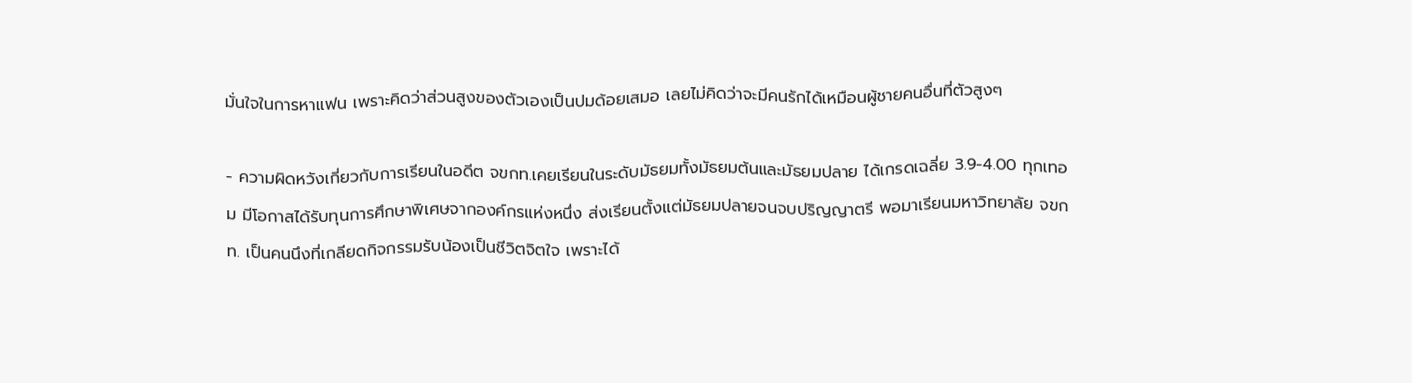มั่นใจในการหาแฟน เพราะคิดว่าส่วนสูงของตัวเองเป็นปมด้อยเสมอ เลยไม่คิดว่าจะมีคนรักได้เหมือนผู้ชายคนอื่นที่ตัวสูงๆ

- ความผิดหวังเกี่ยวกับการเรียนในอดีต จขกท.เคยเรียนในระดับมัธยมทั้งมัธยมต้นและมัธยมปลาย ได้เกรดเฉลี่ย 3.9-4.00 ทุกเทอม มีโอกาสได้รับทุนการศึกษาพิเศษจากองค์กรแห่งหนึ่ง ส่งเรียนตั้งแต่มัธยมปลายจนจบปริญญาตรี พอมาเรียนมหาวิทยาลัย จขกท. เป็นคนนึงที่เกลียดกิจกรรมรับน้องเป็นชีวิตจิตใจ เพราะได้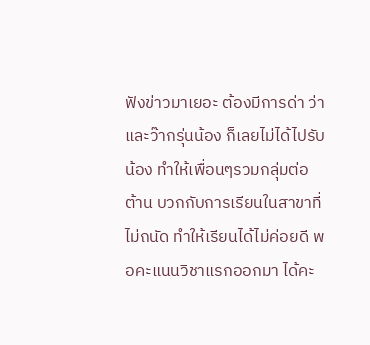ฟังข่าวมาเยอะ ต้องมีการด่า ว่า และว๊ากรุ่นน้อง ก็เลยไม่ได้ไปรับน้อง ทำให้เพื่อนๆรวมกลุ่มต่อต้าน บวกกับการเรียนในสาขาที่ไม่ถนัด ทำให้เรียนได้ไม่ค่อยดี พอคะแนนวิชาแรกออกมา ได้คะ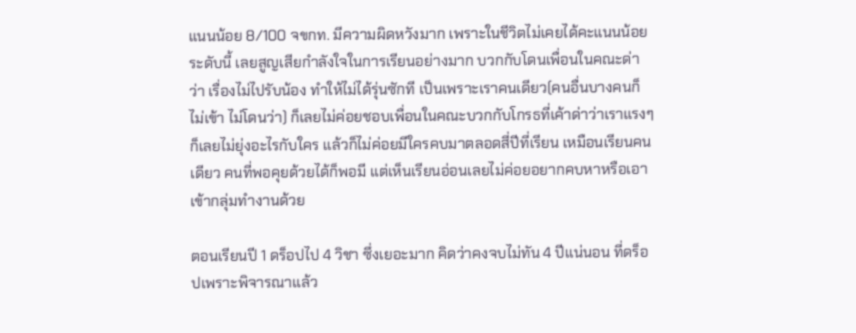แนนน้อย 8/100 จขกท. มีความผิดหวังมาก เพราะในชีวิตไม่เคยได้คะแนนน้อยระดับนี้ เลยสูญเสียกำลังใจในการเรียนอย่างมาก บวกกับโดนเพื่อนในคณะด่าว่า เรื่องไม่ไปรับน้อง ทำให้ไม่ได้รุ่นซักที เป็นเพราะเราคนเดียว(คนอื่นบางคนก็ไม่เข้า ไม่โดนว่า) ก็เลยไม่ค่อยชอบเพื่อนในคณะบวกกับโกรธที่เค้าด่าว่าเราแรงๆ ก็เลยไม่ยุ่งอะไรกับใคร แล้วก็ไม่ค่อยมีใครคบมาตลอดสี่ปีที่เรียน เหมือนเรียนคนเดียว คนที่พอคุยด้วยได้ก็พอมี แต่เห็นเรียนอ่อนเลยไม่ค่อยอยากคบหาหรือเอาเข้ากลุ่มทำงานด้วย

ตอนเรียนปี 1 ดร็อปไป 4 วิชา ซึ่งเยอะมาก คิดว่าคงจบไม่ทัน 4 ปีแน่นอน ที่ดร็อปเพราะพิจารณาแล้ว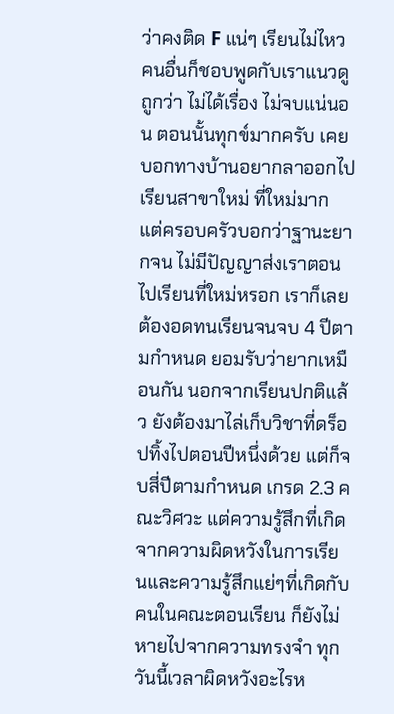ว่าคงติด F แน่ๆ เรียนไม่ไหว คนอื่นก็ชอบพูดกับเราแนวดูถูกว่า ไม่ได้เรื่อง ไม่จบแน่นอน ตอนนั้นทุกข์มากครับ เคยบอกทางบ้านอยากลาออกไปเรียนสาขาใหม่ ที่ใหม่มาก แต่ครอบครัวบอกว่าฐานะยากจน ไม่มีปัญญาส่งเราตอนไปเรียนที่ใหม่หรอก เราก็เลยต้องอดทนเรียนจนจบ 4 ปีตามกำหนด ยอมรับว่ายากเหมือนกัน นอกจากเรียนปกติแล้ว ยังต้องมาไล่เก็บวิชาที่ดร็อปทิ้งไปตอนปีหนึ่งด้วย แต่ก็จบสี่ปีตามกำหนด เกรด 2.3 คณะวิศวะ แต่ความรู้สึกที่เกิดจากความผิดหวังในการเรียนและความรู้สึกแย่ๆที่เกิดกับคนในคณะตอนเรียน ก็ยังไม่หายไปจากความทรงจำ ทุกวันนี้เวลาผิดหวังอะไรห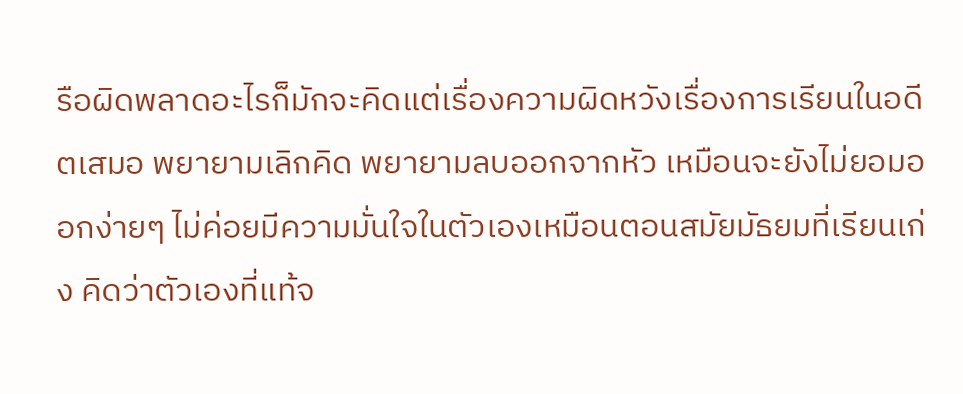รือผิดพลาดอะไรก็มักจะคิดแต่เรื่องความผิดหวังเรื่องการเรียนในอดีตเสมอ พยายามเลิกคิด พยายามลบออกจากหัว เหมือนจะยังไม่ยอมออกง่ายๆ ไม่ค่อยมีความมั่นใจในตัวเองเหมือนตอนสมัยมัธยมที่เรียนเก่ง คิดว่าตัวเองที่แท้จ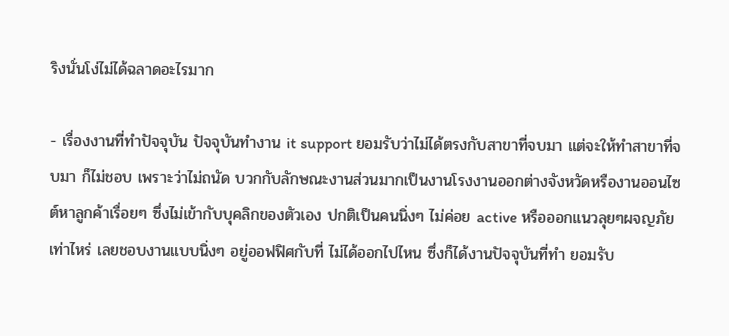ริงนั่นโง่ไม่ได้ฉลาดอะไรมาก

- เรื่องงานที่ทำปัจจุบัน ปัจจุบันทำงาน it support ยอมรับว่าไม่ได้ตรงกับสาขาที่จบมา แต่จะให้ทำสาขาที่จบมา ก็ไม่ชอบ เพราะว่าไม่ถนัด บวกกับลักษณะงานส่วนมากเป็นงานโรงงานออกต่างจังหวัดหรืองานออนไซต์หาลูกค้าเรื่อยๆ ซึ่งไม่เข้ากับบุคลิกของตัวเอง ปกติเป็นคนนิ่งๆ ไม่ค่อย active หรือออกแนวลุยๆผจญภัยเท่าไหร่ เลยชอบงานแบบนิ่งๆ อยู่ออฟฟิศกับที่ ไม่ได้ออกไปไหน ซึ่งก็ได้งานปัจจุบันที่ทำ ยอมรับ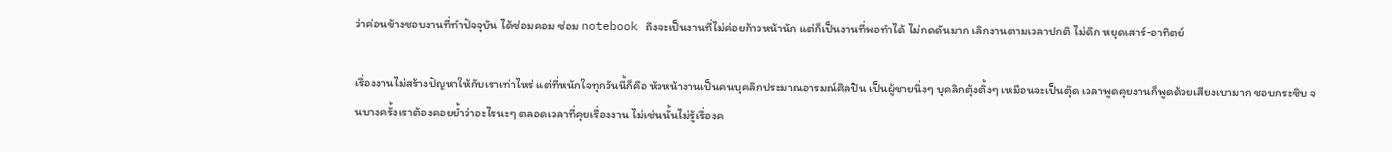ว่าค่อนข้างชอบงานที่ทำปัจจุบัน ได้ซ่อมคอม ซ่อม notebook ถึงจะเป็นงานที่ไม่ค่อยก้าวหน้านัก แต่ก็เป็นงานที่พอทำได้ ไม่กดดันมาก เลิกงานตามเวลาปกติ ไม่ดึก หยุดเสาร์-อาทิตย์

เรื่องงานไม่สร้างปัญหาให้กับเราเท่าไหร่ แต่ที่หนักใจทุกวันนี้ก็คือ หัวหน้างานเป็นคนบุคลิกประมาณอารมณ์ศิลปิน เป็นผู้ชายนิ่งๆ บุคลิกตุ้งติ้งๆ เหมือนจะเป็นตุ๊ด เวลาพูดคุยงานก็พูดด้วยเสียงเบามาก ชอบกระซิบ จนบางครั้งเราต้องคอยย้ำว่าอะไรนะๆ ตลอดเวลาที่คุยเรื่องงาน ไม่เช่นนั้นไม่รู้เรื่องค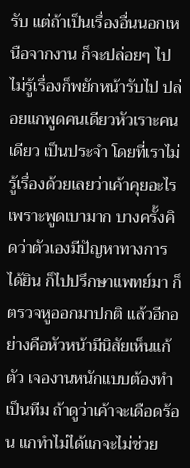รับ แต่ถ้าเป็นเรื่องอื่นนอกเหนือจากงาน ก็จะปล่อยๆ ไป ไม่รู้เรื่องก็พยักหน้ารับไป ปล่อยแกพูดคนเดียวหัวเราะคนเดียว เป็นประจำ โดยที่เราไม่รู้เรื่องด้วยเลยว่าเค้าคุยอะไรเพราะพูดเบามาก บางครั้งคิดว่าตัวเองมีปัญหาทางการได้ยิน ก็ไปปรึกษาแพทย์มา ก็ตรวจหูออกมาปกติ แล้วอีกอย่างคือหัวหน้ามีนิสัยเห็นแก้ตัว เจองานหนักแบบต้องทำเป็นทีม ถ้าดูว่าเค้าจะเดือดร้อน แกทำไม่ได้แกจะไม่ช่วย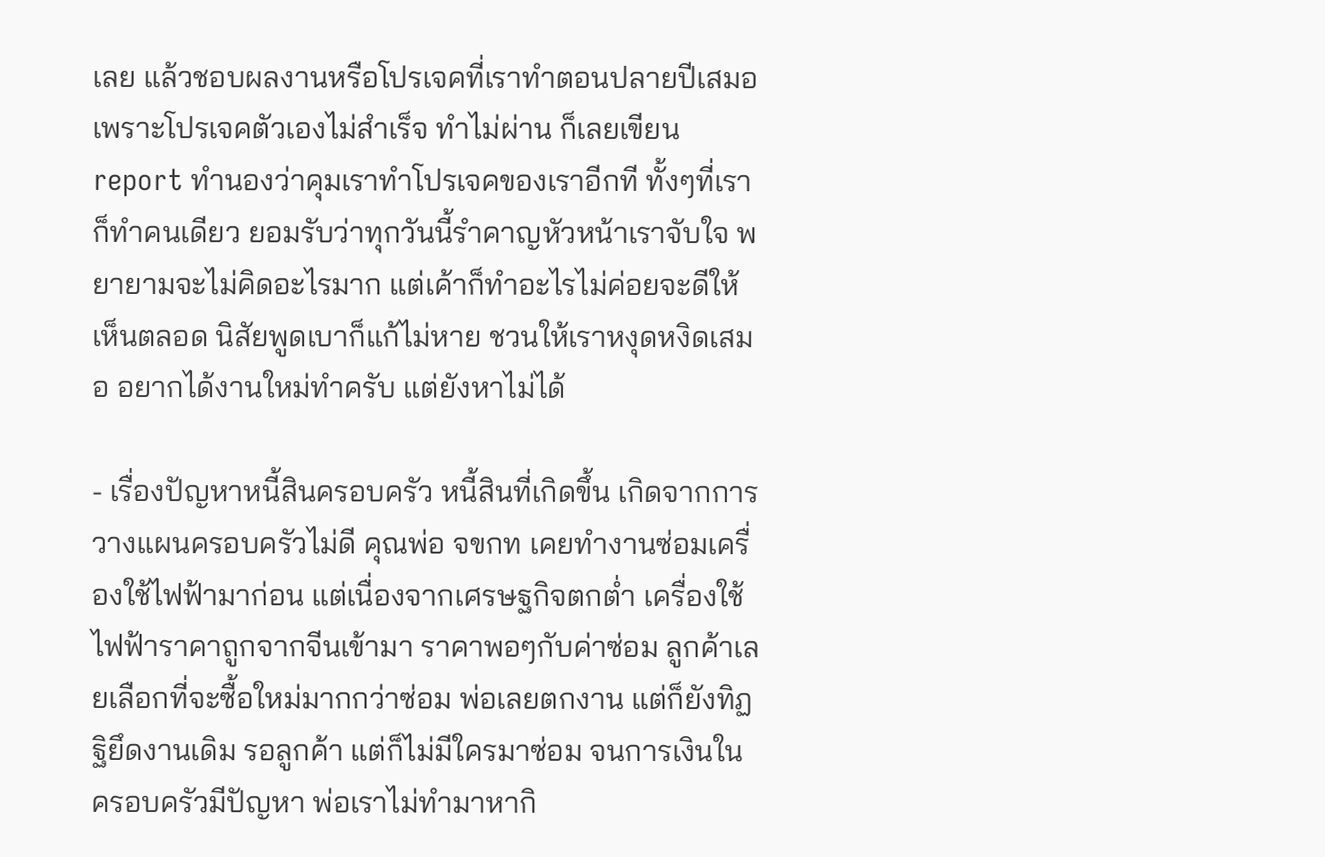เลย แล้วชอบผลงานหรือโปรเจคที่เราทำตอนปลายปีเสมอ เพราะโปรเจคตัวเองไม่สำเร็จ ทำไม่ผ่าน ก็เลยเขียน report ทำนองว่าคุมเราทำโปรเจคของเราอีกที ทั้งๆที่เราก็ทำคนเดียว ยอมรับว่าทุกวันนี้รำคาญหัวหน้าเราจับใจ พยายามจะไม่คิดอะไรมาก แต่เค้าก็ทำอะไรไม่ค่อยจะดีให้เห็นตลอด นิสัยพูดเบาก็แก้ไม่หาย ชวนให้เราหงุดหงิดเสมอ อยากได้งานใหม่ทำครับ แต่ยังหาไม่ได้

- เรื่องปัญหาหนี้สินครอบครัว หนี้สินที่เกิดขึ้น เกิดจากการวางแผนครอบครัวไม่ดี คุณพ่อ จขกท เคยทำงานซ่อมเครื่องใช้ไฟฟ้ามาก่อน แต่เนื่องจากเศรษฐกิจตกต่ำ เครื่องใช้ไฟฟ้าราคาถูกจากจีนเข้ามา ราคาพอๆกับค่าซ่อม ลูกค้าเลยเลือกที่จะซื้อใหม่มากกว่าซ่อม พ่อเลยตกงาน แต่ก็ยังทิฏฐิยึดงานเดิม รอลูกค้า แต่ก็ไม่มีใครมาซ่อม จนการเงินในครอบครัวมีปัญหา พ่อเราไม่ทำมาหากิ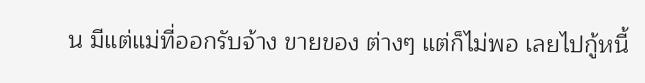น มีแต่แม่ที่ออกรับจ้าง ขายของ ต่างๆ แต่ก็ไม่พอ เลยไปกู้หนี้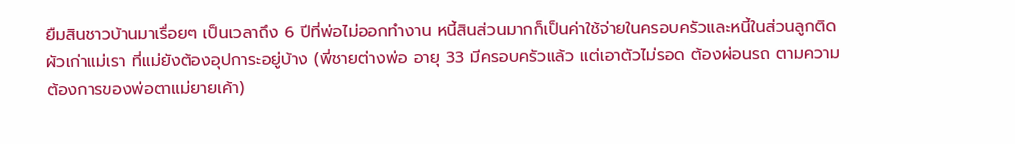ยืมสินชาวบ้านมาเรื่อยๆ เป็นเวลาถึง 6 ปีที่พ่อไม่ออกทำงาน หนี้สินส่วนมากก็เป็นค่าใช้จ่ายในครอบครัวและหนี้ในส่วนลูกติดผัวเก่าแม่เรา ที่แม่ยังต้องอุปการะอยู่บ้าง (พี่ชายต่างพ่อ อายุ 33 มีครอบครัวแล้ว แต่เอาตัวไม่รอด ต้องผ่อนรถ ตามความต้องการของพ่อตาแม่ยายเค้า)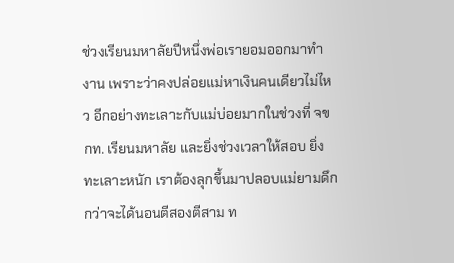ช่วงเรียนมหาลัยปีหนึ่งพ่อเรายอมออกมาทำงาน เพราะว่าคงปล่อยแม่หาเงินคนเดียวไม่ไหว อีกอย่างทะเลาะกับแม่บ่อยมากในช่วงที่ จขกท. เรียนมหาลัย และยิ่งช่วงเวลาให้สอบ ยิ่งทะเลาะหนัก เราต้องลุกขึ้นมาปลอบแม่ยามดึก กว่าจะได้นอนตีสองตีสาม ท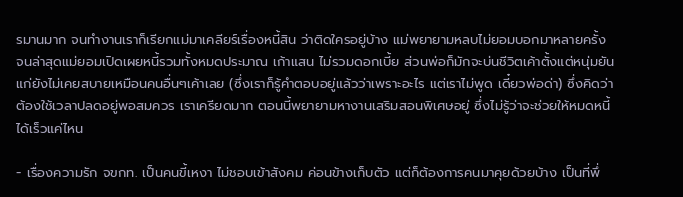รมานมาก จนทำงานเราก็เรียกแม่มาเคลียร์เรื่องหนี้สิน ว่าติดใครอยู่บ้าง แม่พยายามหลบไม่ยอมบอกมาหลายครั้ง จนล่าสุดแม่ยอมเปิดเผยหนี้รวมทั้งหมดประมาณ เก้าแสน ไม่รวมดอกเบี้ย ส่วนพ่อก็มักจะบ่นชีวิตเค้าตั้งแต่หนุ่มยันแก่ยังไม่เคยสบายเหมือนคนอื่นๆเค้าเลย (ซึ่งเราก็รู้คำตอบอยู่แล้วว่าเพราะอะไร แต่เราไม่พูด เดี๋ยวพ่อด่า) ซึ่งคิดว่าต้องใช้เวลาปลดอยู่พอสมควร เราเครียดมาก ตอนนี้พยายามหางานเสริมสอนพิเศษอยู่ ซึ่งไม่รู้ว่าจะช่วยให้หมดหนี้ได้เร็วแค่ไหน

- เรื่องความรัก จขกท. เป็นคนขี้เหงา ไม่ชอบเข้าสังคม ค่อนข้างเก็บตัว แต่ก็ต้องการคนมาคุยด้วยบ้าง เป็นที่พึ่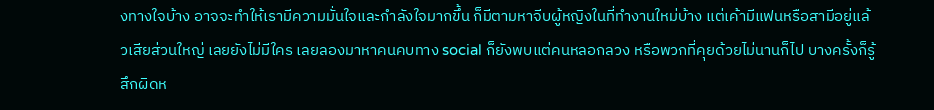งทางใจบ้าง อาจจะทำให้เรามีความมั่นใจและกำลังใจมากขึ้น ก็มีตามหาจีบผู้หญิงในที่ทำงานใหม่บ้าง แต่เค้ามีแฟนหรือสามีอยู่แล้วเสียส่วนใหญ่ เลยยังไม่มีใคร เลยลองมาหาคนคบทาง social ก็ยังพบแต่คนหลอกลวง หรือพวกที่คุยด้วยไม่นานก็ไป บางครั้งก็รู้สึกผิดห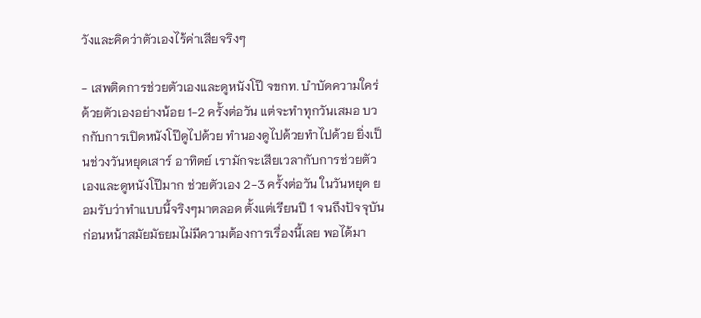วังและคิดว่าตัวเองไร้ค่าเสียจริงๆ

- เสพติดการช่วยตัวเองและดูหนังโป๊ จขกท. บำบัดความใคร่ด้วยตัวเองอย่างน้อย 1-2 ครั้งต่อวัน แต่จะทำทุกวันเสมอ บวกกับการเปิดหนังโป๊ดูไปด้วย ทำนองดูไปด้วยทำไปด้วย ยิ่งเป็นช่วงวันหยุดเสาร์ อาทิตย์ เรามักจะเสียเวลากับการช่วยตัวเองและดูหนังโป๊มาก ช่วยตัวเอง 2-3 ครั้งต่อวัน ในวันหยุด ยอมรับว่าทำแบบนี้จริงๆมาตลอด ตั้งแต่เรียนปี 1 จนถึงปัจจุบัน ก่อนหน้าสมัยมัธยมไม่มีความต้องการเรื่องนี้เลย พอได้มา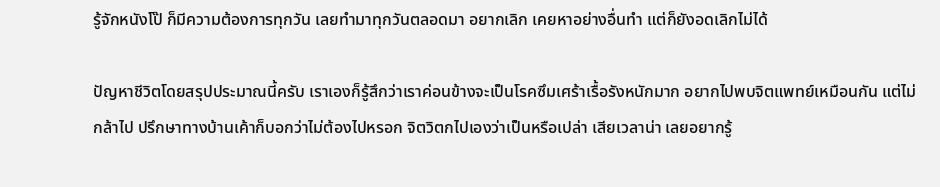รู้จักหนังโป๊ ก็มีความต้องการทุกวัน เลยทำมาทุกวันตลอดมา อยากเลิก เคยหาอย่างอื่นทำ แต่ก็ยังอดเลิกไม่ได้

ปัญหาชีวิตโดยสรุปประมาณนี้ครับ เราเองก็รู้สึกว่าเราค่อนข้างจะเป็นโรคซึมเศร้าเรื้อรังหนักมาก อยากไปพบจิตแพทย์เหมือนกัน แต่ไม่กล้าไป ปรึกษาทางบ้านเค้าก็บอกว่าไม่ต้องไปหรอก จิตวิตกไปเองว่าเป็นหรือเปล่า เสียเวลาน่า เลยอยากรู้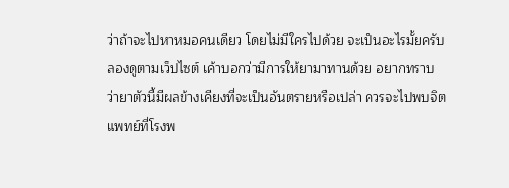ว่าถ้าจะไปหาหมอคนเดียว โดยไม่มีใครไปด้วย จะเป็นอะไรมั้ยครับ ลองดูตามเว็ปไซต์ เค้าบอกว่ามีการให้ยามาทานด้วย อยากทราบว่ายาตัวนี้มีผลข้างเคียงที่จะเป็นอันตรายหรือเปล่า ควรจะไปพบจิตแพทย์ที่โรงพ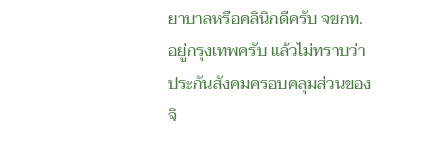ยาบาลหรือคลินิกดีครับ จขกท. อยู่กรุงเทพครับ แล้วไม่ทราบว่าประกันสังคมครอบคลุมส่วนของจิ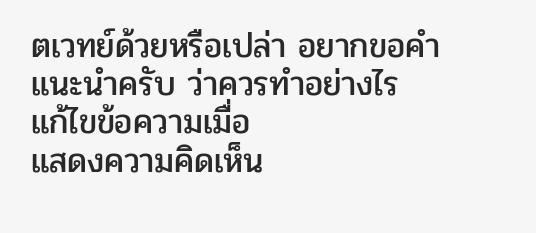ตเวทย์ด้วยหรือเปล่า อยากขอคำแนะนำครับ ว่าควรทำอย่างไร
แก้ไขข้อความเมื่อ
แสดงความคิดเห็น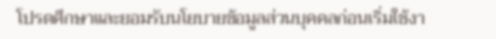โปรดศึกษาและยอมรับนโยบายข้อมูลส่วนบุคคลก่อนเริ่มใช้งา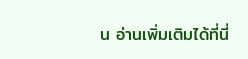น อ่านเพิ่มเติมได้ที่นี่